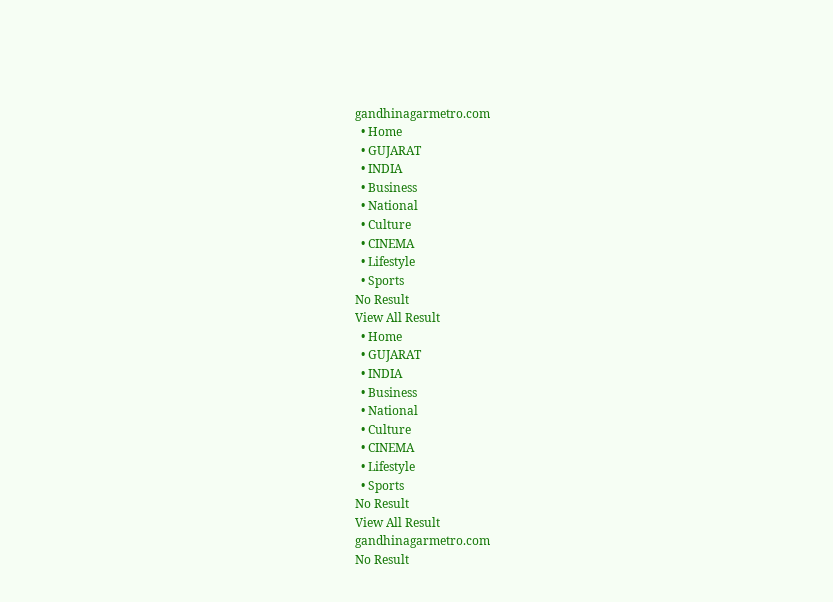gandhinagarmetro.com
  • Home
  • GUJARAT
  • INDIA
  • Business
  • National
  • Culture
  • CINEMA
  • Lifestyle
  • Sports
No Result
View All Result
  • Home
  • GUJARAT
  • INDIA
  • Business
  • National
  • Culture
  • CINEMA
  • Lifestyle
  • Sports
No Result
View All Result
gandhinagarmetro.com
No Result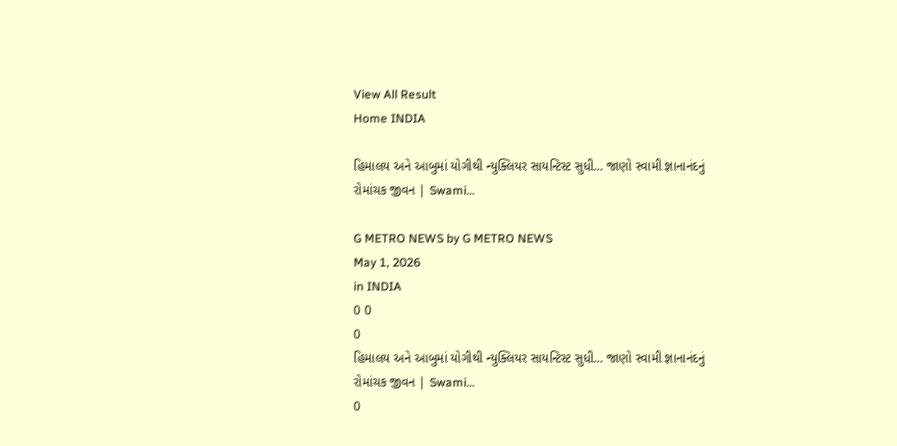View All Result
Home INDIA

હિમાલય અને આબુમાં યોગીથી ન્યુક્લિયર સાયન્ટિસ્ટ સુધી… જાણો સ્વામી જ્ઞાનાનંદનું રોમાંચક જીવન | Swami…

G METRO NEWS by G METRO NEWS
May 1, 2026
in INDIA
0 0
0
હિમાલય અને આબુમાં યોગીથી ન્યુક્લિયર સાયન્ટિસ્ટ સુધી… જાણો સ્વામી જ્ઞાનાનંદનું રોમાંચક જીવન | Swami…
0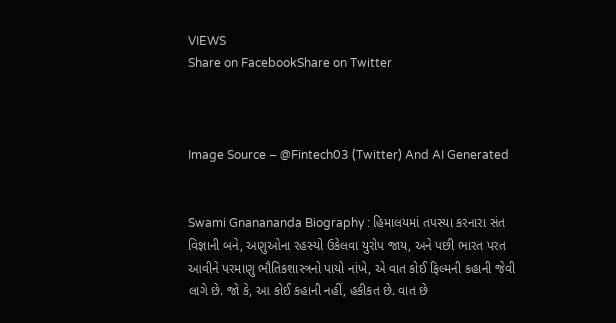VIEWS
Share on FacebookShare on Twitter



Image Source – @Fintech03 (Twitter) And AI Generated


Swami Gnanananda Biography : હિમાલયમાં તપસ્યા કરનારા સંત વિજ્ઞાની બને, અણુઓના રહસ્યો ઉકેલવા યુરોપ જાય, અને પછી ભારત પરત આવીને પરમાણુ ભૌતિકશાસ્ત્રનો પાયો નાંખે, એ વાત કોઈ ફિલ્મની કહાની જેવી લાગે છે. જો કે, આ કોઈ કહાની નહીં, હકીકત છે. વાત છે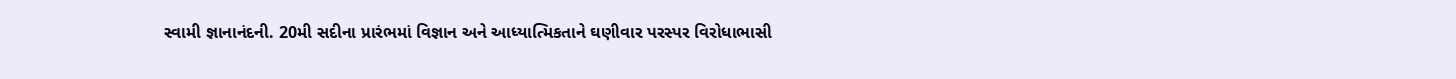સ્વામી જ્ઞાનાનંદની. 20મી સદીના પ્રારંભમાં વિજ્ઞાન અને આધ્યાત્મિકતાને ઘણીવાર પરસ્પર વિરોધાભાસી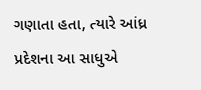ગણાતા હતા, ત્યારે આંધ્ર પ્રદેશના આ સાધુએ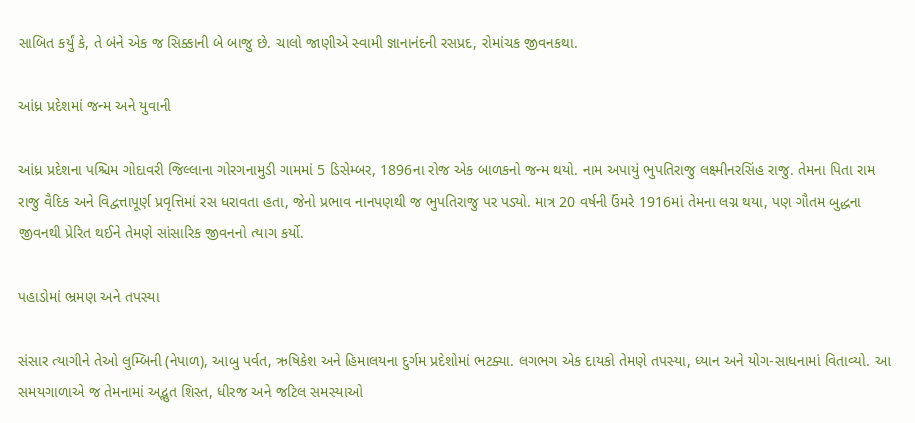સાબિત કર્યું કે, તે બંને એક જ સિક્કાની બે બાજુ છે. ચાલો જાણીએ સ્વામી જ્ઞાનાનંદની રસપ્રદ, રોમાંચક જીવનકથા.

આંધ્ર પ્રદેશમાં જન્મ અને યુવાની

આંધ્ર પ્રદેશના પશ્ચિમ ગોદાવરી જિલ્લાના ગોરગનામુડી ગામમાં 5 ડિસેમ્બર, 1896ના રોજ એક બાળકનો જન્મ થયો. નામ અપાયું ભુપતિરાજુ લક્ષ્મીનરસિંહ રાજુ. તેમના પિતા રામ રાજુ વૈદિક અને વિદ્વત્તાપૂર્ણ પ્રવૃત્તિમાં રસ ધરાવતા હતા, જેનો પ્રભાવ નાનપણથી જ ભુપતિરાજુ પર પડ્યો. માત્ર 20 વર્ષની ઉંમરે 1916માં તેમના લગ્ન થયા, પણ ગૌતમ બુદ્ધના જીવનથી પ્રેરિત થઈને તેમણે સાંસારિક જીવનનો ત્યાગ કર્યો.

પહાડોમાં ભ્રમણ અને તપસ્યા

સંસાર ત્યાગીને તેઓ લુમ્બિની (નેપાળ), આબુ પર્વત, ઋષિકેશ અને હિમાલયના દુર્ગમ પ્રદેશોમાં ભટક્યા. લગભગ એક દાયકો તેમણે તપસ્યા, ધ્યાન અને યોગ-સાધનામાં વિતાવ્યો. આ સમયગાળાએ જ તેમનામાં અદ્ભુત શિસ્ત, ધીરજ અને જટિલ સમસ્યાઓ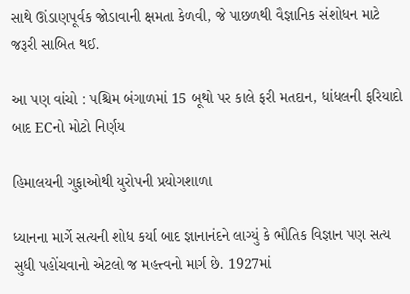સાથે ઊંડાણપૂર્વક જોડાવાની ક્ષમતા કેળવી, જે પાછળથી વૈજ્ઞાનિક સંશોધન માટે જરૂરી સાબિત થઈ.

આ પણ વાંચો : પશ્ચિમ બંગાળમાં 15 બૂથો પર કાલે ફરી મતદાન, ધાંધલની ફરિયાદો બાદ ECનો મોટો નિર્ણય

હિમાલયની ગુફાઓથી યુરોપની પ્રયોગશાળા

ધ્યાનના માર્ગે સત્યની શોધ કર્યા બાદ જ્ઞાનાનંદને લાગ્યું કે ભૌતિક વિજ્ઞાન પણ સત્ય સુધી પહોંચવાનો એટલો જ મહત્ત્વનો માર્ગ છે. 1927માં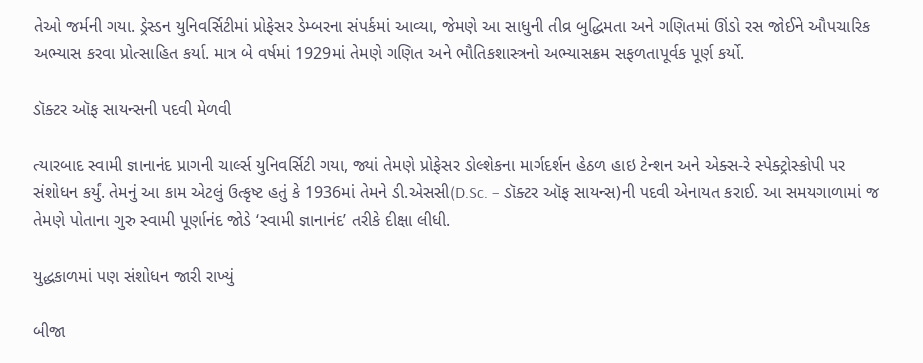તેઓ જર્મની ગયા. ડ્રેસ્ડન યુનિવર્સિટીમાં પ્રોફેસર ડેમ્બરના સંપર્કમાં આવ્યા, જેમણે આ સાધુની તીવ્ર બુદ્ધિમતા અને ગણિતમાં ઊંડો રસ જોઈને ઔપચારિક અભ્યાસ કરવા પ્રોત્સાહિત કર્યા. માત્ર બે વર્ષમાં 1929માં તેમણે ગણિત અને ભૌતિકશાસ્ત્રનો અભ્યાસક્રમ સફળતાપૂર્વક પૂર્ણ કર્યો.

ડૉક્ટર ઑફ સાયન્સની પદવી મેળવી

ત્યારબાદ સ્વામી જ્ઞાનાનંદ પ્રાગની ચાર્લ્સ યુનિવર્સિટી ગયા, જ્યાં તેમણે પ્રોફેસર ડોલ્શેકના માર્ગદર્શન હેઠળ હાઇ ટેન્શન અને એક્સ-રે સ્પેક્ટ્રોસ્કોપી પર સંશોધન કર્યું. તેમનું આ કામ એટલું ઉત્કૃષ્ટ હતું કે 1936માં તેમને ડી.એસસી(D.Sc. – ડૉક્ટર ઑફ સાયન્સ)ની પદવી એનાયત કરાઈ. આ સમયગાળામાં જ તેમણે પોતાના ગુરુ સ્વામી પૂર્ણાનંદ જોડે ‘સ્વામી જ્ઞાનાનંદ’ તરીકે દીક્ષા લીધી.

યુદ્ધકાળમાં પણ સંશોધન જારી રાખ્યું

બીજા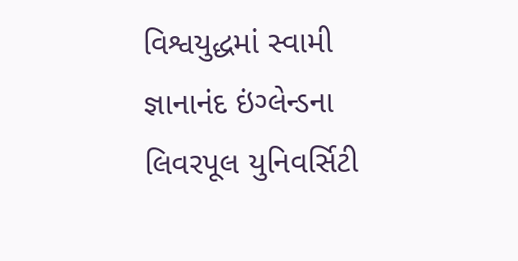વિશ્વયુદ્ધમાં સ્વામી જ્ઞાનાનંદ ઇંગ્લેન્ડના લિવરપૂલ યુનિવર્સિટી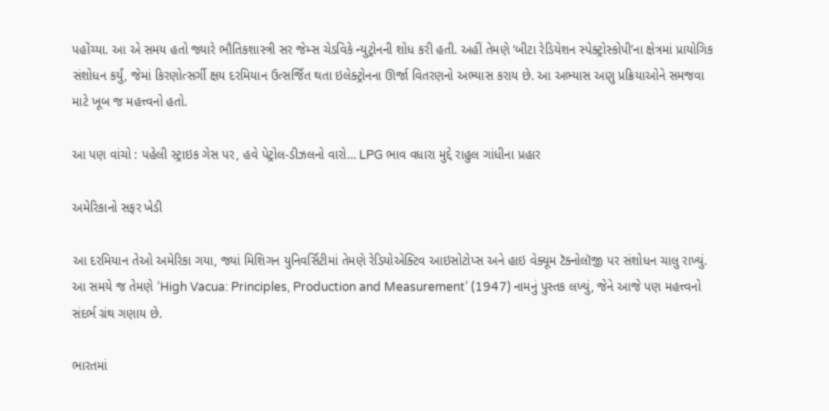પહોંચ્યા. આ એ સમય હતો જ્યારે ભૌતિકશાસ્ત્રી સર જેમ્સ ચેડવિકે ન્યુટ્રોનની શોધ કરી હતી. અહીં તેમણે ‘બીટા રેડિયેશન સ્પેક્ટ્રોસ્કોપી’ના ક્ષેત્રમાં પ્રાયોગિક સંશોધન કર્યું, જેમાં કિરણોત્સર્ગી ક્ષય દરમિયાન ઉત્સર્જિત થતા ઇલેક્ટ્રોનના ઊર્જા વિતરણનો અભ્યાસ કરાય છે. આ અભ્યાસ અણુ પ્રક્રિયાઓને સમજવા માટે ખૂબ જ મહત્ત્વનો હતો.

આ પણ વાંચો : પહેલી સ્ટ્રાઇક ગેસ પર, હવે પેટ્રોલ-ડીઝલનો વારો… LPG ભાવ વધારા મુદ્દે રાહુલ ગાંધીના પ્રહાર

અમેરિકાનો સફર ખેડી

આ દરમિયાન તેઓ અમેરિકા ગયા, જ્યાં મિશિગન યુનિવર્સિટીમાં તેમણે રેડિયોએક્ટિવ આઇસોટોપ્સ અને હાઇ વેક્યૂમ ટૅક્નોલૉજી પર સંશોધન ચાલુ રાખ્યું. આ સમયે જ તેમણે ‘High Vacua: Principles, Production and Measurement’ (1947) નામનું પુસ્તક લખ્યું, જેને આજે પણ મહત્ત્વનો સંદર્ભ ગ્રંથ ગણાય છે.

ભારતમાં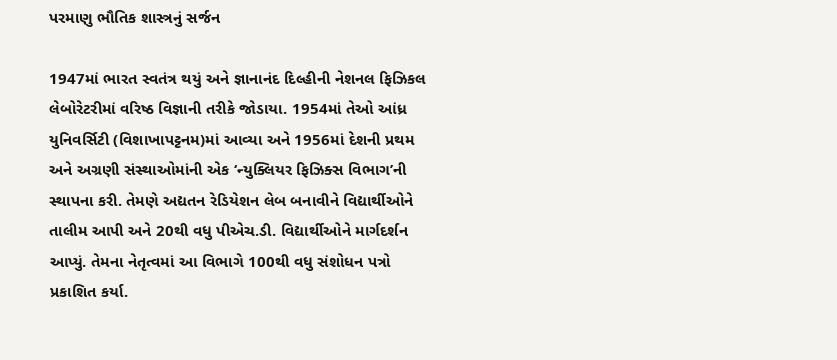પરમાણુ ભૌતિક શાસ્ત્રનું સર્જન

1947માં ભારત સ્વતંત્ર થયું અને જ્ઞાનાનંદ દિલ્હીની નેશનલ ફિઝિકલ લેબોરેટરીમાં વરિષ્ઠ વિજ્ઞાની તરીકે જોડાયા. 1954માં તેઓ આંધ્ર યુનિવર્સિટી (વિશાખાપટ્ટનમ)માં આવ્યા અને 1956માં દેશની પ્રથમ અને અગ્રણી સંસ્થાઓમાંની એક ‘ન્યુક્લિયર ફિઝિક્સ વિભાગ’ની સ્થાપના કરી. તેમણે અદ્યતન રેડિયેશન લેબ બનાવીને વિદ્યાર્થીઓને તાલીમ આપી અને 20થી વધુ પીએચ.ડી. વિદ્યાર્થીઓને માર્ગદર્શન આપ્યું. તેમના નેતૃત્વમાં આ વિભાગે 100થી વધુ સંશોધન પત્રો પ્રકાશિત કર્યા.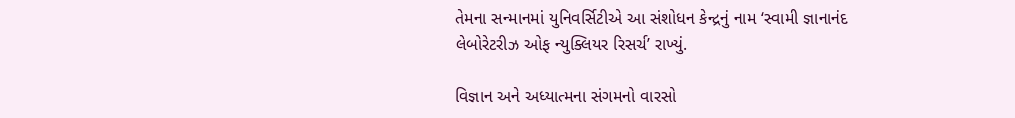તેમના સન્માનમાં યુનિવર્સિટીએ આ સંશોધન કેન્દ્રનું નામ ‘સ્વામી જ્ઞાનાનંદ લેબોરેટરીઝ ઓફ ન્યુક્લિયર રિસર્ચ’ રાખ્યું.

વિજ્ઞાન અને અધ્યાત્મના સંગમનો વારસો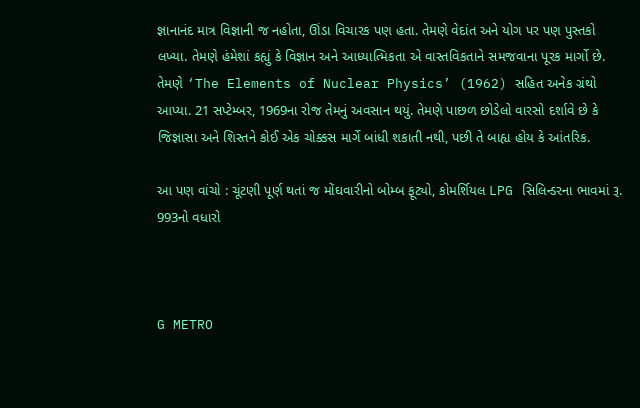જ્ઞાનાનંદ માત્ર વિજ્ઞાની જ નહોતા, ઊંડા વિચારક પણ હતા. તેમણે વેદાંત અને યોગ પર પણ પુસ્તકો લખ્યા. તેમણે હંમેશાં કહ્યું કે વિજ્ઞાન અને આધ્યાત્મિકતા એ વાસ્તવિકતાને સમજવાના પૂરક માર્ગો છે. તેમણે ‘The Elements of Nuclear Physics’ (1962) સહિત અનેક ગ્રંથો આપ્યા. 21 સપ્ટેમ્બર, 1969ના રોજ તેમનું અવસાન થયું. તેમણે પાછળ છોડેલો વારસો દર્શાવે છે કે જિજ્ઞાસા અને શિસ્તને કોઈ એક ચોક્કસ માર્ગે બાંધી શકાતી નથી, પછી તે બાહ્ય હોય કે આંતરિક.

આ પણ વાંચો : ચૂંટણી પૂર્ણ થતાં જ મોંઘવારીનો બોમ્બ ફૂટ્યો, કોમર્શિયલ LPG સિલિન્ડરના ભાવમાં રૂ. 993નો વધારો



G METRO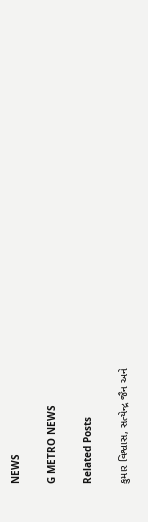NEWS

G METRO NEWS

Related Posts

કુમાર વિશ્વાસ, સત્યેન્દ્ર જૈન અને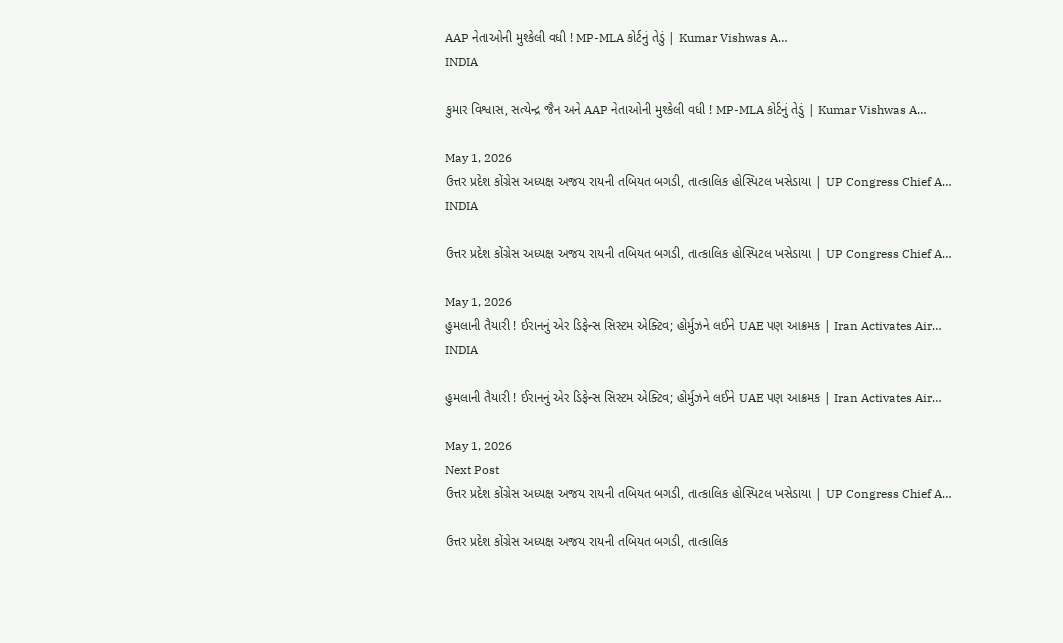AAP નેતાઓની મુશ્કેલી વધી ! MP-MLA કોર્ટનું તેડું | Kumar Vishwas A…
INDIA

કુમાર વિશ્વાસ, સત્યેન્દ્ર જૈન અને AAP નેતાઓની મુશ્કેલી વધી ! MP-MLA કોર્ટનું તેડું | Kumar Vishwas A…

May 1, 2026
ઉત્તર પ્રદેશ કોંગ્રેસ અધ્યક્ષ અજય રાયની તબિયત બગડી, તાત્કાલિક હોસ્પિટલ ખસેડાયા | UP Congress Chief A…
INDIA

ઉત્તર પ્રદેશ કોંગ્રેસ અધ્યક્ષ અજય રાયની તબિયત બગડી, તાત્કાલિક હોસ્પિટલ ખસેડાયા | UP Congress Chief A…

May 1, 2026
હુમલાની તૈયારી ! ઈરાનનું એર ડિફેન્સ સિસ્ટમ એક્ટિવ; હોર્મુઝને લઈને UAE પણ આક્રમક | Iran Activates Air…
INDIA

હુમલાની તૈયારી ! ઈરાનનું એર ડિફેન્સ સિસ્ટમ એક્ટિવ; હોર્મુઝને લઈને UAE પણ આક્રમક | Iran Activates Air…

May 1, 2026
Next Post
ઉત્તર પ્રદેશ કોંગ્રેસ અધ્યક્ષ અજય રાયની તબિયત બગડી, તાત્કાલિક હોસ્પિટલ ખસેડાયા | UP Congress Chief A…

ઉત્તર પ્રદેશ કોંગ્રેસ અધ્યક્ષ અજય રાયની તબિયત બગડી, તાત્કાલિક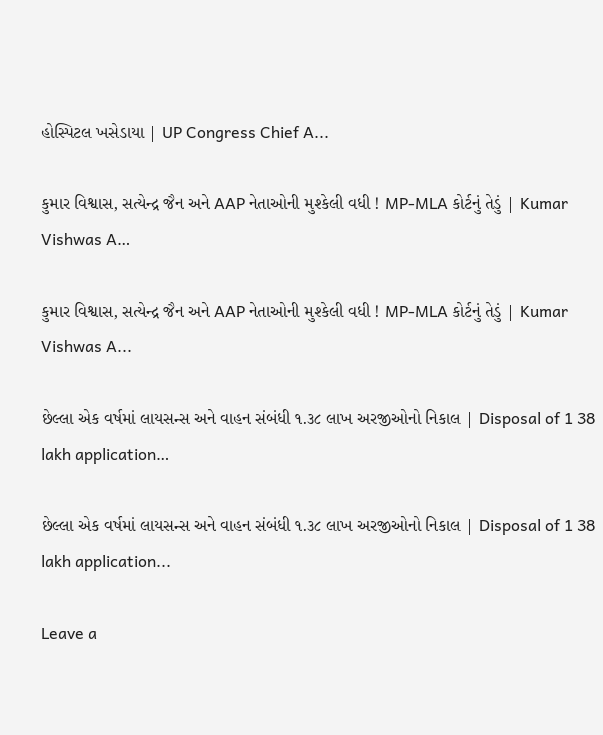હોસ્પિટલ ખસેડાયા | UP Congress Chief A...

કુમાર વિશ્વાસ, સત્યેન્દ્ર જૈન અને AAP નેતાઓની મુશ્કેલી વધી ! MP-MLA કોર્ટનું તેડું | Kumar Vishwas A…

કુમાર વિશ્વાસ, સત્યેન્દ્ર જૈન અને AAP નેતાઓની મુશ્કેલી વધી ! MP-MLA કોર્ટનું તેડું | Kumar Vishwas A...

છેલ્લા એક વર્ષમાં લાયસન્સ અને વાહન સંબંધી ૧.૩૮ લાખ અરજીઓનો નિકાલ | Disposal of 1 38 lakh application…

છેલ્લા એક વર્ષમાં લાયસન્સ અને વાહન સંબંધી ૧.૩૮ લાખ અરજીઓનો નિકાલ | Disposal of 1 38 lakh application...

Leave a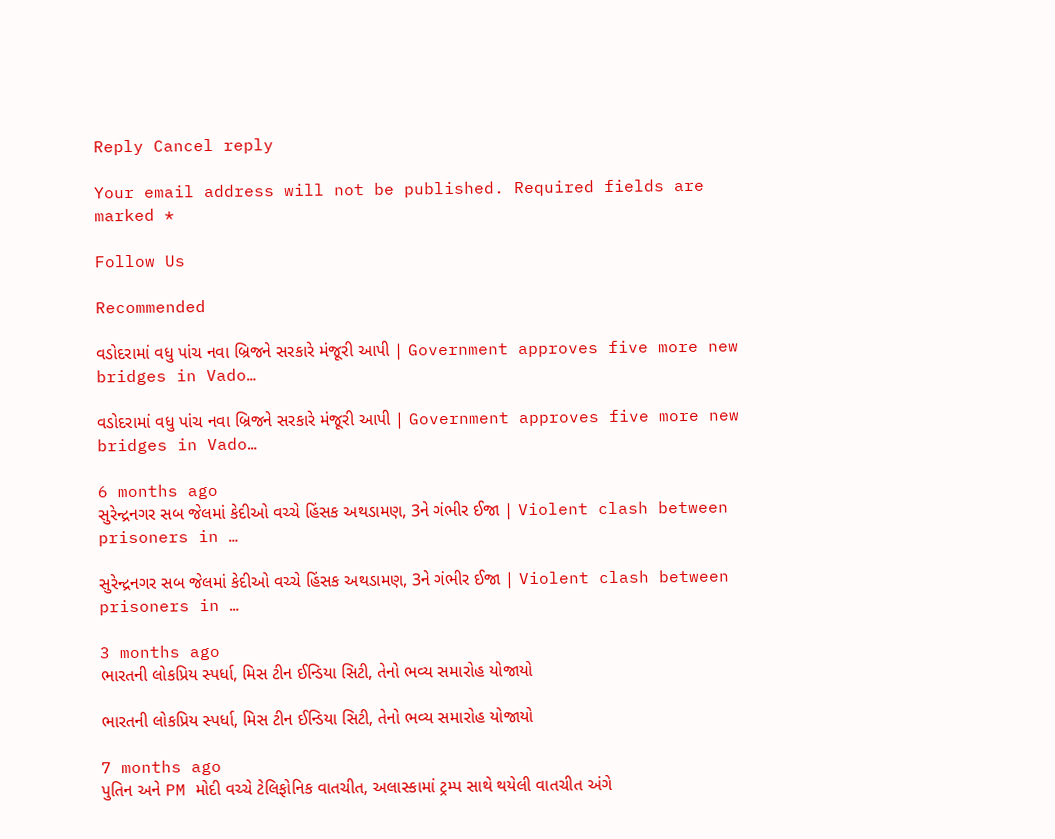Reply Cancel reply

Your email address will not be published. Required fields are marked *

Follow Us

Recommended

વડોદરામાં વધુ પાંચ નવા બ્રિજને સરકારે મંજૂરી આપી | Government approves five more new bridges in Vado…

વડોદરામાં વધુ પાંચ નવા બ્રિજને સરકારે મંજૂરી આપી | Government approves five more new bridges in Vado…

6 months ago
સુરેન્દ્રનગર સબ જેલમાં કેદીઓ વચ્ચે હિંસક અથડામણ, 3ને ગંભીર ઈજા | Violent clash between prisoners in …

સુરેન્દ્રનગર સબ જેલમાં કેદીઓ વચ્ચે હિંસક અથડામણ, 3ને ગંભીર ઈજા | Violent clash between prisoners in …

3 months ago
ભારતની લોકપ્રિય સ્પર્ધા, મિસ ટીન ઈન્ડિયા સિટી, તેનો ભવ્ય સમારોહ યોજાયો

ભારતની લોકપ્રિય સ્પર્ધા, મિસ ટીન ઈન્ડિયા સિટી, તેનો ભવ્ય સમારોહ યોજાયો

7 months ago
પુતિન અને PM મોદી વચ્ચે ટેલિફોનિક વાતચીત, અલાસ્કામાં ટ્રમ્પ સાથે થયેલી વાતચીત અંગે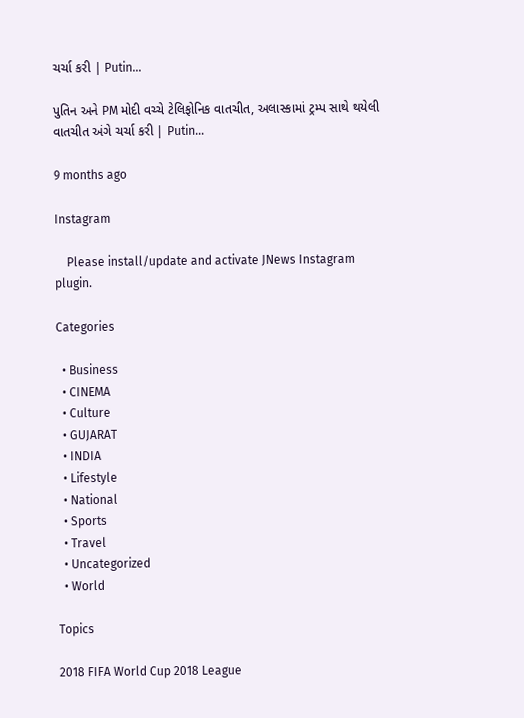ચર્ચા કરી | Putin…

પુતિન અને PM મોદી વચ્ચે ટેલિફોનિક વાતચીત, અલાસ્કામાં ટ્રમ્પ સાથે થયેલી વાતચીત અંગે ચર્ચા કરી | Putin…

9 months ago

Instagram

    Please install/update and activate JNews Instagram plugin.

Categories

  • Business
  • CINEMA
  • Culture
  • GUJARAT
  • INDIA
  • Lifestyle
  • National
  • Sports
  • Travel
  • Uncategorized
  • World

Topics

2018 FIFA World Cup 2018 League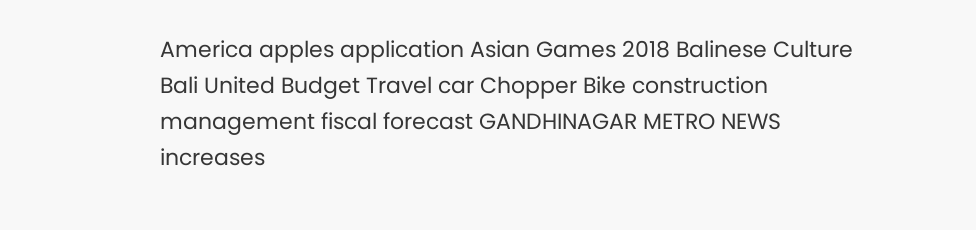America apples application Asian Games 2018 Balinese Culture Bali United Budget Travel car Chopper Bike construction management fiscal forecast GANDHINAGAR METRO NEWS increases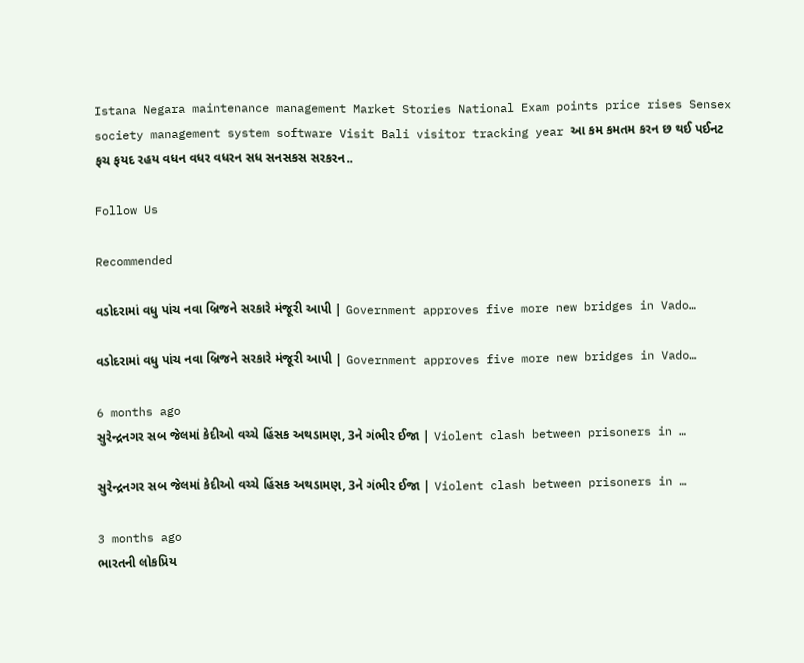Istana Negara maintenance management Market Stories National Exam points price rises Sensex society management system software Visit Bali visitor tracking year આ કમ કમતમ કરન છ થઈ પઈનટ ફચ ફયદ રહય વધન વધર વધરન સધ સનસકસ સરકરન..

Follow Us

Recommended

વડોદરામાં વધુ પાંચ નવા બ્રિજને સરકારે મંજૂરી આપી | Government approves five more new bridges in Vado…

વડોદરામાં વધુ પાંચ નવા બ્રિજને સરકારે મંજૂરી આપી | Government approves five more new bridges in Vado…

6 months ago
સુરેન્દ્રનગર સબ જેલમાં કેદીઓ વચ્ચે હિંસક અથડામણ, 3ને ગંભીર ઈજા | Violent clash between prisoners in …

સુરેન્દ્રનગર સબ જેલમાં કેદીઓ વચ્ચે હિંસક અથડામણ, 3ને ગંભીર ઈજા | Violent clash between prisoners in …

3 months ago
ભારતની લોકપ્રિય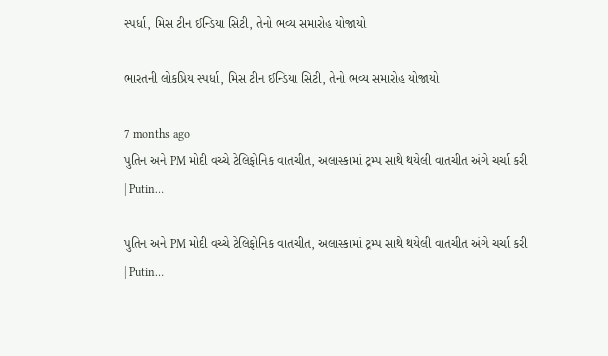સ્પર્ધા, મિસ ટીન ઈન્ડિયા સિટી, તેનો ભવ્ય સમારોહ યોજાયો

ભારતની લોકપ્રિય સ્પર્ધા, મિસ ટીન ઈન્ડિયા સિટી, તેનો ભવ્ય સમારોહ યોજાયો

7 months ago
પુતિન અને PM મોદી વચ્ચે ટેલિફોનિક વાતચીત, અલાસ્કામાં ટ્રમ્પ સાથે થયેલી વાતચીત અંગે ચર્ચા કરી | Putin…

પુતિન અને PM મોદી વચ્ચે ટેલિફોનિક વાતચીત, અલાસ્કામાં ટ્રમ્પ સાથે થયેલી વાતચીત અંગે ચર્ચા કરી | Putin…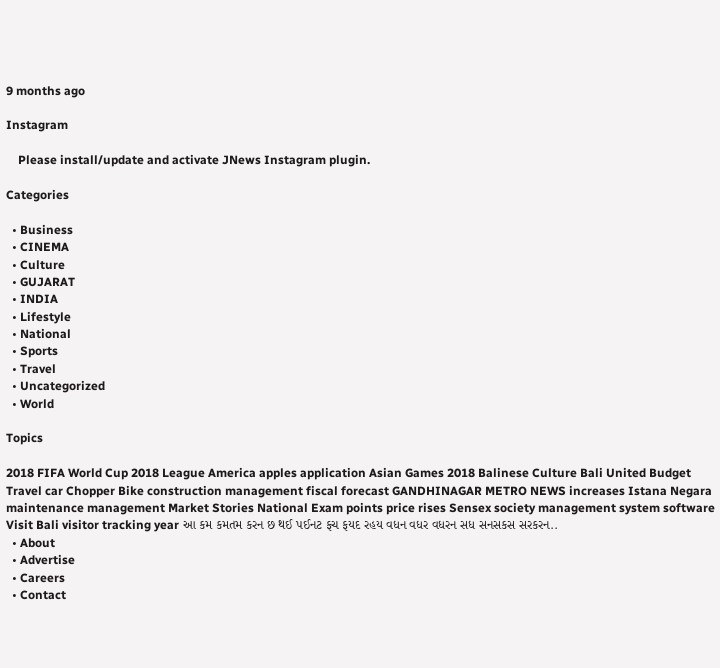9 months ago

Instagram

    Please install/update and activate JNews Instagram plugin.

Categories

  • Business
  • CINEMA
  • Culture
  • GUJARAT
  • INDIA
  • Lifestyle
  • National
  • Sports
  • Travel
  • Uncategorized
  • World

Topics

2018 FIFA World Cup 2018 League America apples application Asian Games 2018 Balinese Culture Bali United Budget Travel car Chopper Bike construction management fiscal forecast GANDHINAGAR METRO NEWS increases Istana Negara maintenance management Market Stories National Exam points price rises Sensex society management system software Visit Bali visitor tracking year આ કમ કમતમ કરન છ થઈ પઈનટ ફચ ફયદ રહય વધન વધર વધરન સધ સનસકસ સરકરન..
  • About
  • Advertise
  • Careers
  • Contact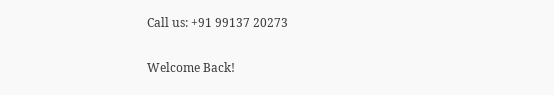Call us: +91 99137 20273

Welcome Back!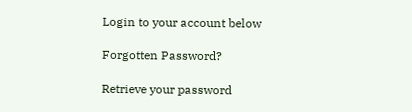Login to your account below

Forgotten Password?

Retrieve your password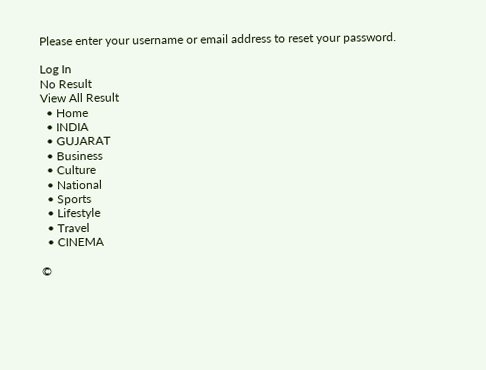Please enter your username or email address to reset your password.

Log In
No Result
View All Result
  • Home
  • INDIA
  • GUJARAT
  • Business
  • Culture
  • National
  • Sports
  • Lifestyle
  • Travel
  • CINEMA

©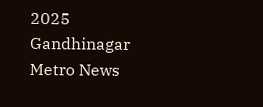2025 Gandhinagar Metro News